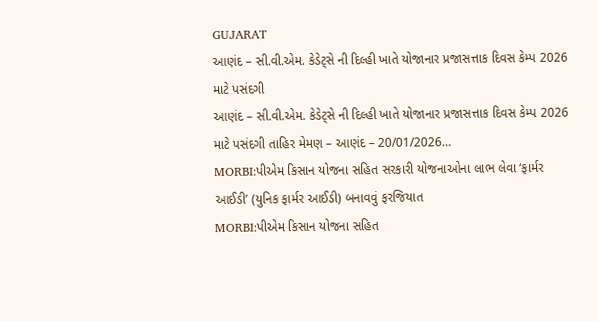GUJARAT
આણંદ – સી.વી.એમ. કેડેટ્સે ની દિલ્હી ખાતે યોજાનાર પ્રજાસત્તાક દિવસ કેમ્પ 2026 માટે પસંદગી
આણંદ – સી.વી.એમ. કેડેટ્સે ની દિલ્હી ખાતે યોજાનાર પ્રજાસત્તાક દિવસ કેમ્પ 2026 માટે પસંદગી તાહિર મેમણ – આણંદ – 20/01/2026…
MORBI:પીએમ કિસાન યોજના સહિત સરકારી યોજનાઓના લાભ લેવા ‘ફાર્મર આઈડી’ (યુનિક ફાર્મર આઈડી) બનાવવું ફરજિયાત
MORBI:પીએમ કિસાન યોજના સહિત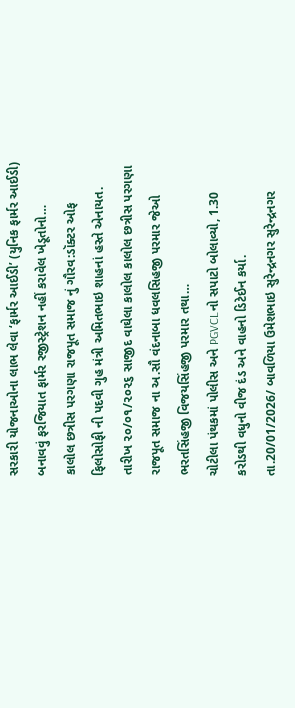સરકારી યોજનાઓના લાભ લેવા ‘ફાર્મર આઈડી’ (યુનિક ફાર્મર આઈડી) બનાવવું ફરજિયાત ફાર્મર રજીસ્ટ્રેશન નહીં કરાવેલ ખેડૂતોનો…
કાલોલ છત્રીસ પરગણા રાજપૂત સમાજ નું ગૌરવ:ડૉક્ટર ઓફ ફિલોસોફી ની પદવી ગુહ મંત્રી અમિતભાઇ શાહનાં હસ્તે એનાયત.
તારીખ ૨૦/૦૧/૨૦૨૬ સાજીદ વાઘેલા કાલોલ કાલોલ છત્રીસ પરગણા રાજપૂત સમાજ ના અ.સૌ વંદનાબા ધવલસિહજી પરમાર જેઓ ભરતસિંહજી વિજયસિંહજી પરમાર તથા…
ચોટીલા પંથકમાં પોલીસ અને PGVCLનો સપાટો બોલાવ્યો, 1.30 કરોડથી વધુનો વીજ દંડ અને વાહનો ડિટેઈન કર્યા.
તા.20/01/2026/ બાવળિયા ઉમેશભાઇ સુરેન્દ્રનગર સુરેન્દ્રનગર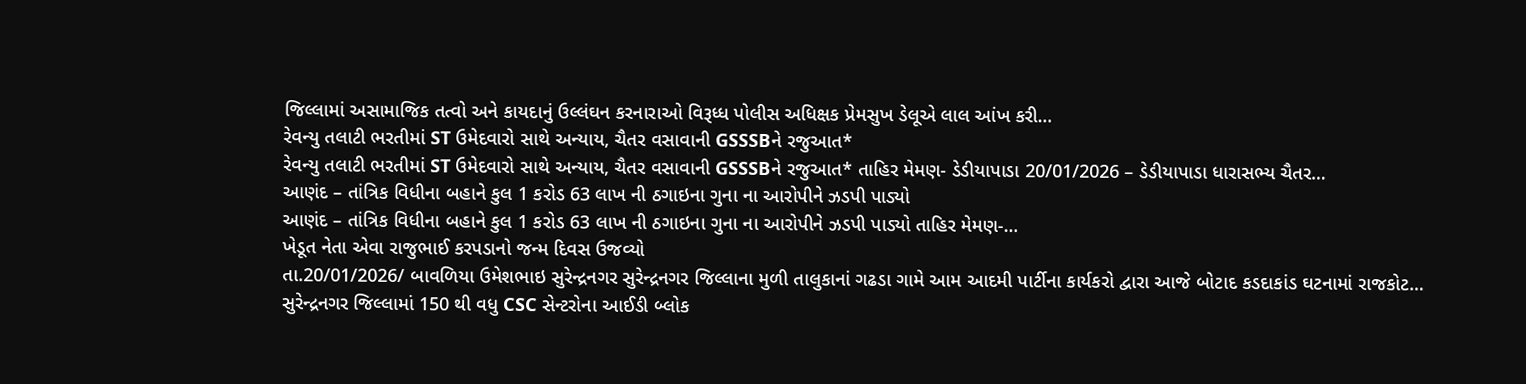જિલ્લામાં અસામાજિક તત્વો અને કાયદાનું ઉલ્લંઘન કરનારાઓ વિરૂધ્ધ પોલીસ અધિક્ષક પ્રેમસુખ ડેલૂએ લાલ આંખ કરી…
રેવન્યુ તલાટી ભરતીમાં ST ઉમેદવારો સાથે અન્યાય, ચૈતર વસાવાની GSSSBને રજુઆત*
રેવન્યુ તલાટી ભરતીમાં ST ઉમેદવારો સાથે અન્યાય, ચૈતર વસાવાની GSSSBને રજુઆત* તાહિર મેમણ- ડેડીયાપાડા 20/01/2026 – ડેડીયાપાડા ધારાસભ્ય ચૈતર…
આણંદ – તાંત્રિક વિધીના બહાને કુલ 1 કરોડ 63 લાખ ની ઠગાઇના ગુના ના આરોપીને ઝડપી પાડ્યો
આણંદ – તાંત્રિક વિધીના બહાને કુલ 1 કરોડ 63 લાખ ની ઠગાઇના ગુના ના આરોપીને ઝડપી પાડ્યો તાહિર મેમણ-…
ખેડૂત નેતા એવા રાજુભાઈ કરપડાનો જન્મ દિવસ ઉજવ્યો
તા.20/01/2026/ બાવળિયા ઉમેશભાઇ સુરેન્દ્રનગર સુરેન્દ્રનગર જિલ્લાના મુળી તાલુકાનાં ગઢડા ગામે આમ આદમી પાર્ટીના કાર્યકરો દ્વારા આજે બોટાદ કડદાકાંડ ઘટનામાં રાજકોટ…
સુરેન્દ્રનગર જિલ્લામાં 150 થી વધુ CSC સેન્ટરોના આઈડી બ્લોક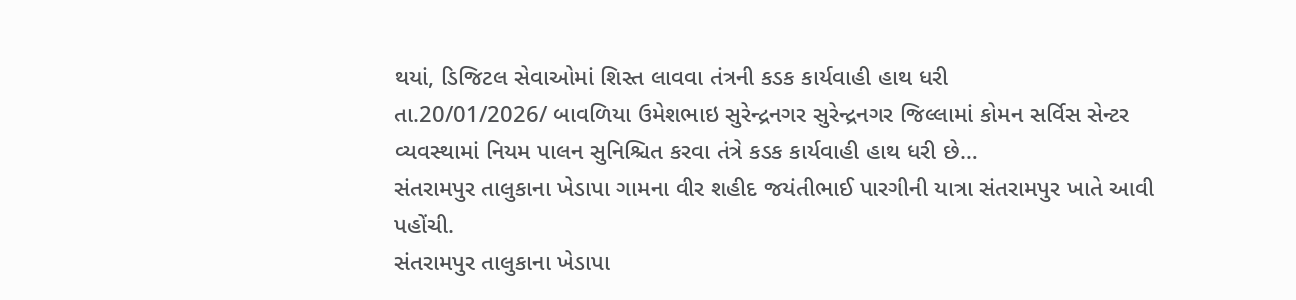થયાં, ડિજિટલ સેવાઓમાં શિસ્ત લાવવા તંત્રની કડક કાર્યવાહી હાથ ધરી
તા.20/01/2026/ બાવળિયા ઉમેશભાઇ સુરેન્દ્રનગર સુરેન્દ્રનગર જિલ્લામાં કોમન સર્વિસ સેન્ટર વ્યવસ્થામાં નિયમ પાલન સુનિશ્ચિત કરવા તંત્રે કડક કાર્યવાહી હાથ ધરી છે…
સંતરામપુર તાલુકાના ખેડાપા ગામના વીર શહીદ જયંતીભાઈ પારગીની યાત્રા સંતરામપુર ખાતે આવી પહોંચી.
સંતરામપુર તાલુકાના ખેડાપા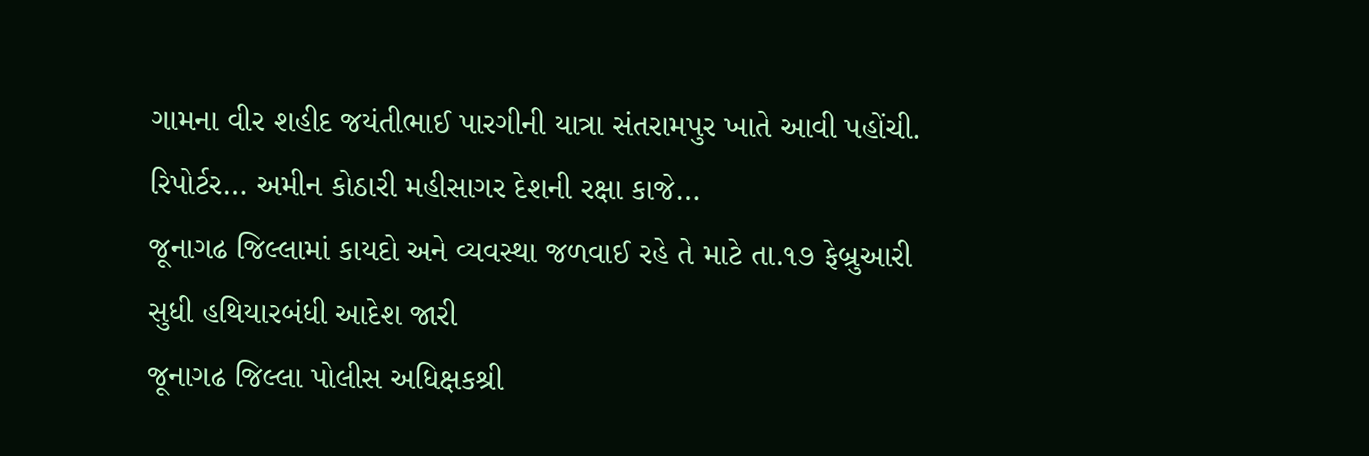ગામના વીર શહીદ જયંતીભાઈ પારગીની યાત્રા સંતરામપુર ખાતે આવી પહોંચી. રિપોર્ટર… અમીન કોઠારી મહીસાગર દેશની રક્ષા કાજે…
જૂનાગઢ જિલ્લામાં કાયદો અને વ્યવસ્થા જળવાઈ રહે તે માટે તા.૧૭ ફેબ્રુઆરી સુધી હથિયારબંધી આદેશ જારી
જૂનાગઢ જિલ્લા પોલીસ અધિક્ષકશ્રી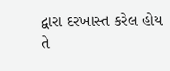દ્વારા દરખાસ્ત કરેલ હોય તે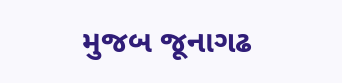મુજબ જૂનાગઢ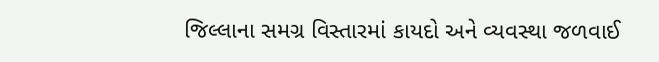જિલ્લાના સમગ્ર વિસ્તારમાં કાયદો અને વ્યવસ્થા જળવાઈ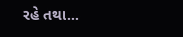રહે તથા…